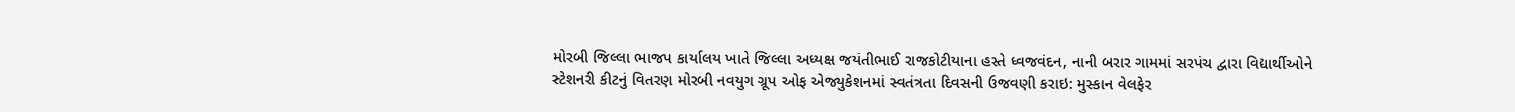મોરબી જિલ્લા ભાજપ કાર્યાલય ખાતે જિલ્લા અધ્યક્ષ જયંતીભાઈ રાજકોટીયાના હસ્તે ધ્વજવંદન, નાની બરાર ગામમાં સરપંચ દ્વારા વિદ્યાર્થીઓને સ્ટેશનરી કીટનું વિતરણ મોરબી નવયુગ ગ્રૂપ ઓફ એજ્યુકેશનમાં સ્વતંત્રતા દિવસની ઉજવણી કરાઇ: મુસ્કાન વેલફેર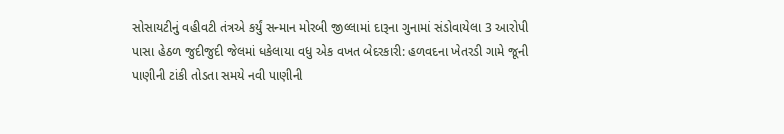સોસાયટીનું વહીવટી તંત્રએ કર્યું સન્માન મોરબી જીલ્લામાં દારૂના ગુનામાં સંડોવાયેલા 3 આરોપી પાસા હેઠળ જુદીજુદી જેલમાં ધકેલાયા વધુ એક વખત બેદરકારી: હળવદના ખેતરડી ગામે જૂની પાણીની ટાંકી તોડતા સમયે નવી પાણીની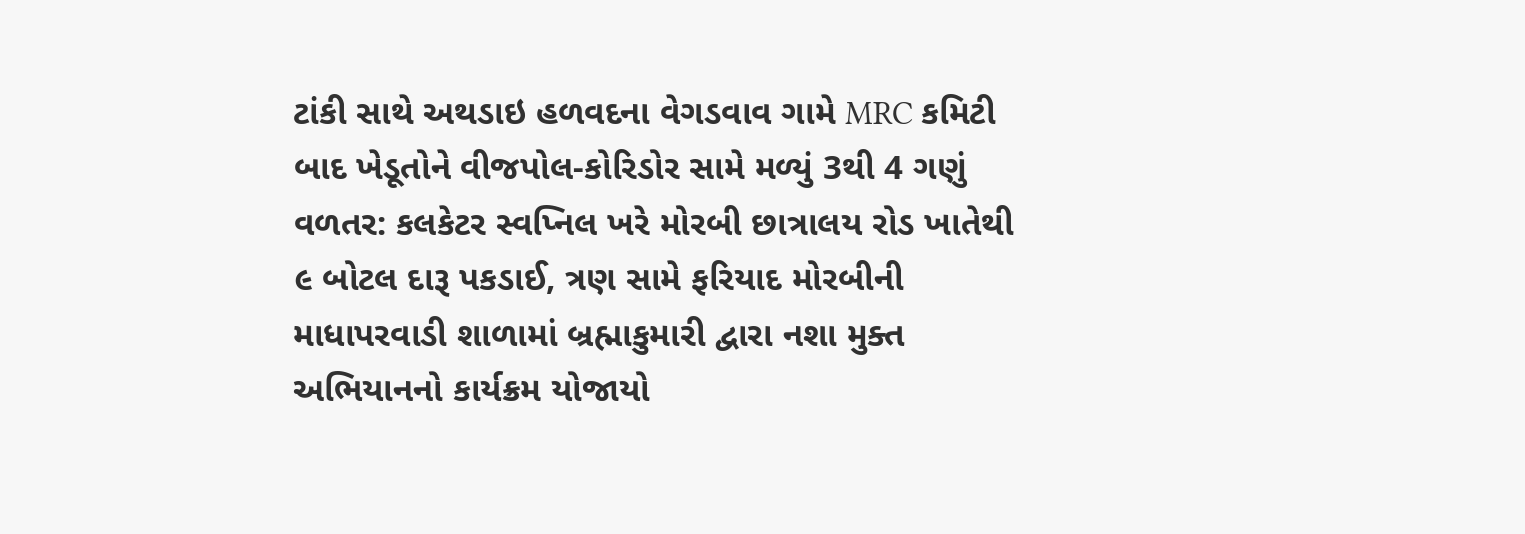ટાંકી સાથે અથડાઇ હળવદના વેગડવાવ ગામે MRC કમિટી બાદ ખેડૂતોને વીજપોલ-કોરિડોર સામે મળ્યું 3થી 4 ગણું વળતર: કલકેટર સ્વપ્નિલ ખરે મોરબી છાત્રાલય રોડ ખાતેથી ૯ બોટલ દારૂ પકડાઈ, ત્રણ સામે ફરિયાદ મોરબીની માધાપરવાડી શાળામાં બ્રહ્માકુમારી દ્વારા નશા મુક્ત અભિયાનનો કાર્યક્રમ યોજાયો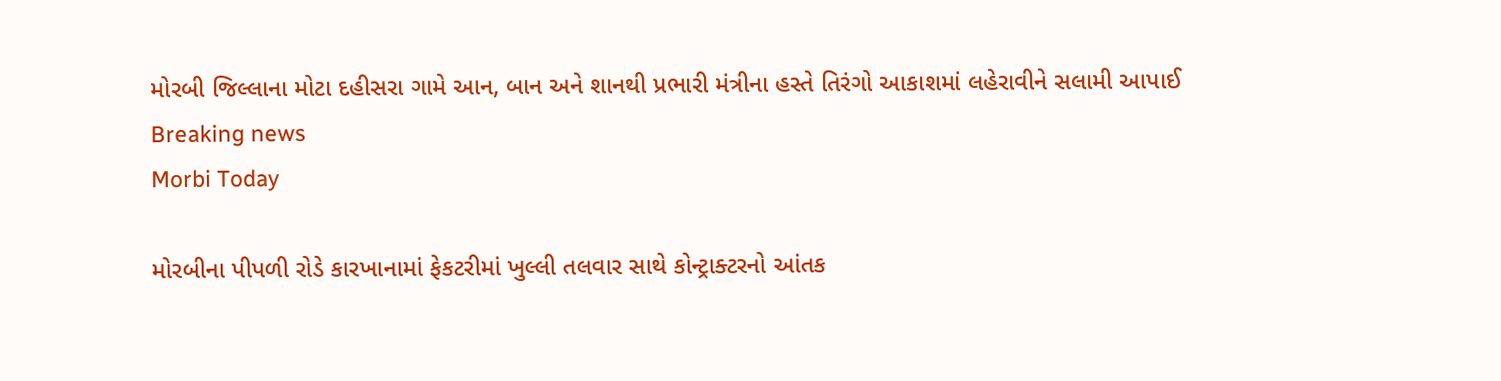મોરબી જિલ્લાના મોટા દહીસરા ગામે આન, બાન અને શાનથી પ્રભારી મંત્રીના હસ્તે તિરંગો આકાશમાં લહેરાવીને સલામી આપાઈ
Breaking news
Morbi Today

મોરબીના પીપળી રોડે કારખાનામાં ફેકટરીમાં ખુલ્લી તલવાર સાથે કોન્ટ્રાક્ટરનો આંતક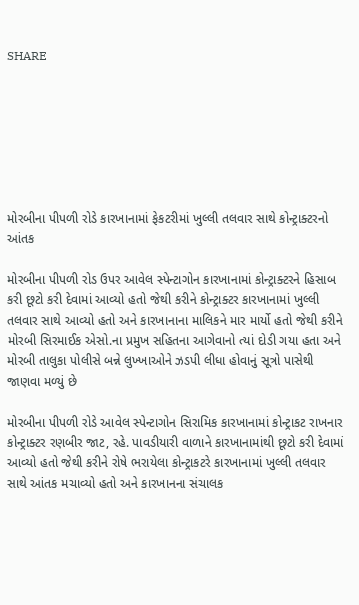SHARE







મોરબીના પીપળી રોડે કારખાનામાં ફેકટરીમાં ખુલ્લી તલવાર સાથે કોન્ટ્રાક્ટરનો આંતક

મોરબીના પીપળી રોડ ઉપર આવેલ સ્પેન્ટાગોન કારખાનામાં કોન્ટ્રાક્ટરને હિસાબ કરી છૂટો કરી દેવામાં આવ્યો હતો જેથી કરીને કોન્ટ્રાક્ટર કારખાનામાં ખુલ્લી તલવાર સાથે આવ્યો હતો અને કારખાનાના માલિકને માર માર્યો હતો જેથી કરીને મોરબી સિરમાઈક એસો.ના પ્રમુખ સહિતના આગેવાનો ત્યાં દોડી ગયા હતા અને મોરબી તાલુકા પોલીસે બન્ને લુખ્ખાઓને ઝડપી લીધા હોવાનું સૂત્રો પાસેથી જાણવા મળ્યું છે

મોરબીના પીપળી રોડે આવેલ સ્પેન્ટાગોન સિરામિક કારખાનામાં કોન્ટ્રાકટ રાખનાર કોન્ટ્રાક્ટર રણબીર જાટ, રહે. પાવડીયારી વાળાને કારખાનામાંથી છૂટો કરી દેવામાં આવ્યો હતો જેથી કરીને રોષે ભરાયેલા કોન્ટ્રાકટરે કારખાનામાં ખુલ્લી તલવાર સાથે આંતક મચાવ્યો હતો અને કારખાનના સંચાલક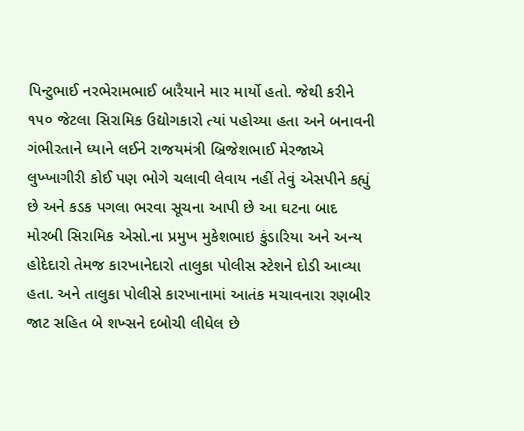પિન્ટુભાઈ નરભેરામભાઈ બારૈયાને માર માર્યો હતો. જેથી કરીને ૧૫૦ જેટલા સિરામિક ઉદ્યોગકારો ત્યાં પહોચ્યા હતા અને બનાવની ગંભીરતાને ધ્યાને લઈને રાજયમંત્રી બ્રિજેશભાઈ મેરજાએ લુખ્ખાગીરી કોઈ પણ ભોગે ચલાવી લેવાય નહીં તેવું એસપીને કહ્યું છે અને કડક પગલા ભરવા સૂચના આપી છે આ ઘટના બાદ મોરબી સિરામિક એસો.ના પ્રમુખ મુકેશભાઇ કુંડારિયા અને અન્ય હોદેદારો તેમજ કારખાનેદારો તાલુકા પોલીસ સ્ટેશને દોડી આવ્યા હતા. અને તાલુકા પોલીસે કારખાનામાં આતંક મચાવનારા રણબીર જાટ સહિત બે શખ્સને દબોચી લીધેલ છે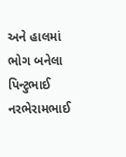અને હાલમાં ભોગ બનેલા પિન્ટુભાઈ નરભેરામભાઈ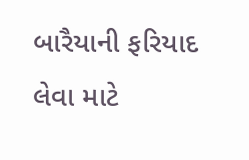બારૈયાની ફરિયાદ લેવા માટે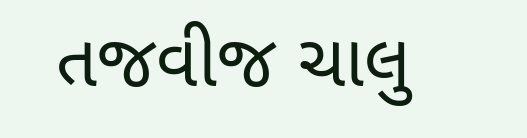તજવીજ ચાલુ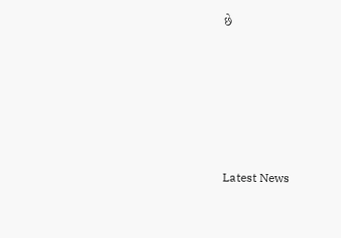છે






Latest News